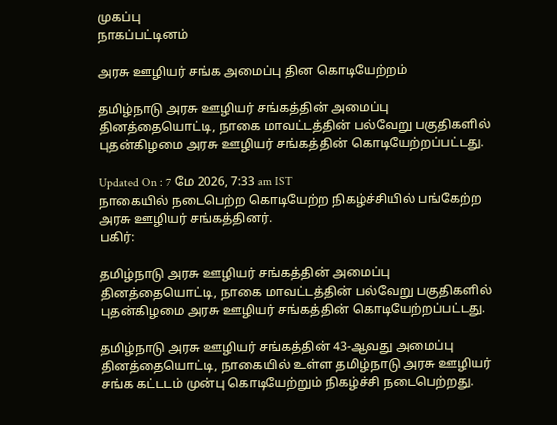முகப்பு
நாகப்பட்டினம்

அரசு ஊழியர் சங்க அமைப்பு தின கொடியேற்றம்

தமிழ்நாடு அரசு ஊழியர் சங்கத்தின் அமைப்பு தினத்தையொட்டி, நாகை மாவட்டத்தின் பல்வேறு பகுதிகளில் புதன்கிழமை அரசு ஊழியர் சங்கத்தின் கொடியேற்றப்பட்டது.

Updated On : 7 மே 2026, 7:33 am IST
நாகையில் நடைபெற்ற கொடியேற்ற நிகழ்ச்சியில் பங்கேற்ற அரசு ஊழியர் சங்கத்தினர்.
பகிர்:

தமிழ்நாடு அரசு ஊழியர் சங்கத்தின் அமைப்பு தினத்தையொட்டி, நாகை மாவட்டத்தின் பல்வேறு பகுதிகளில் புதன்கிழமை அரசு ஊழியர் சங்கத்தின் கொடியேற்றப்பட்டது.

தமிழ்நாடு அரசு ஊழியர் சங்கத்தின் 43-ஆவது அமைப்பு தினத்தையொட்டி, நாகையில் உள்ள தமிழ்நாடு அரசு ஊழியர் சங்க கட்டடம் முன்பு கொடியேற்றும் நிகழ்ச்சி நடைபெற்றது.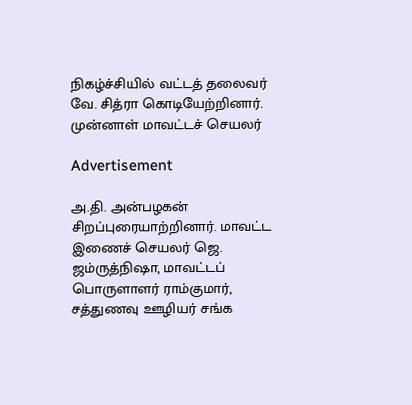நிகழ்ச்சியில் வட்டத் தலைவர் வே. சித்ரா கொடியேற்றினார். முன்னாள் மாவட்டச் செயலர்

Advertisement

அ.தி. அன்பழகன் சிறப்புரையாற்றினார். மாவட்ட இணைச் செயலர் ஜெ. ஜம்ருத்நிஷா, மாவட்டப் பொருளாளர் ராம்குமார், சத்துணவு ஊழியர் சங்க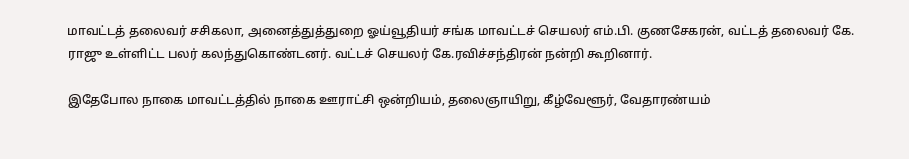மாவட்டத் தலைவர் சசிகலா, அனைத்துத்துறை ஓய்வூதியர் சங்க மாவட்டச் செயலர் எம்.பி. குணசேகரன், வட்டத் தலைவர் கே. ராஜு உள்ளிட்ட பலர் கலந்துகொண்டனர். வட்டச் செயலர் கே.ரவிச்சந்திரன் நன்றி கூறினார்.

இதேபோல நாகை மாவட்டத்தில் நாகை ஊராட்சி ஒன்றியம், தலைஞாயிறு, கீழ்வேளூர், வேதாரண்யம்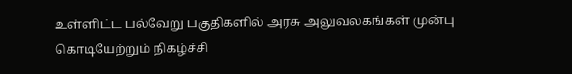உள்ளிட்ட பல்வேறு பகுதிகளில் அரசு அலுவலகங்கள் முன்பு கொடியேற்றும் நிகழ்ச்சி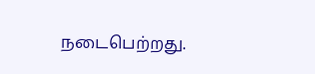நடைபெற்றது.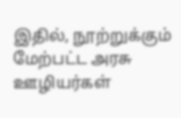இதில், நூற்றுக்கும் மேற்பட்ட அரசு ஊழியர்கள்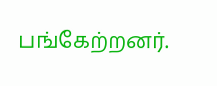பங்கேற்றனர்.